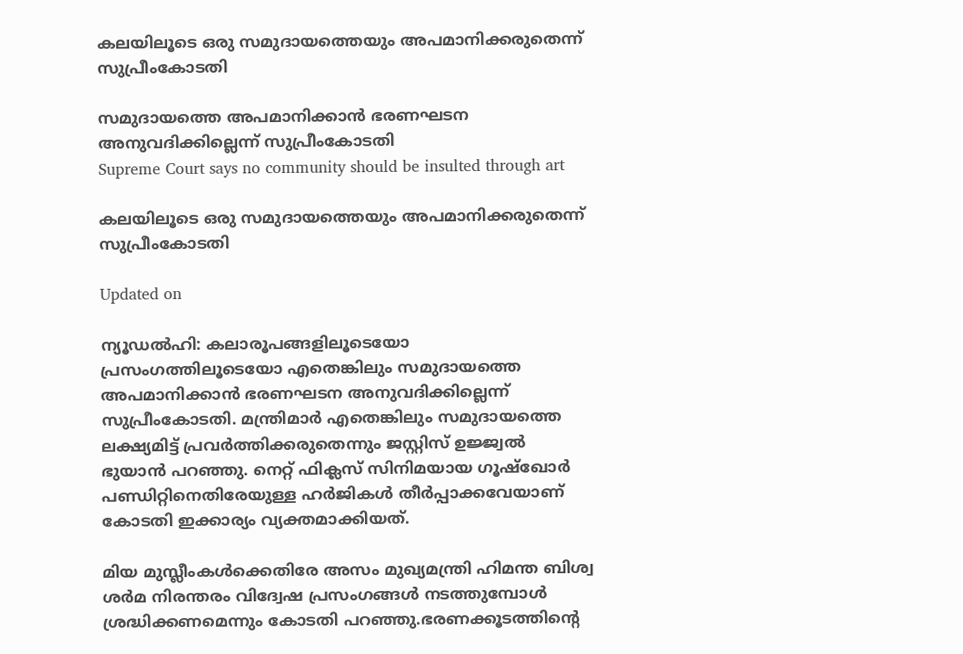കലയിലൂടെ ഒരു സമുദായത്തെയും അപമാനിക്കരുതെന്ന് സുപ്രീംകോടതി

സമുദായത്തെ അപമാനിക്കാൻ ഭരണഘടന അനുവദിക്കില്ലെന്ന് സുപ്രീംകോടതി
Supreme Court says no community should be insulted through art

കലയിലൂടെ ഒരു സമുദായത്തെയും അപമാനിക്കരുതെന്ന് സുപ്രീംകോടതി

Updated on

ന്യൂഡൽഹി: കലാരൂപങ്ങളിലൂടെയോ പ്രസംഗത്തിലൂടെയോ എതെങ്കിലും സമുദായത്തെ അപമാനിക്കാൻ ഭരണഘടന അനുവദിക്കില്ലെന്ന് സുപ്രീംകോടതി. മന്ത്രിമാർ എതെങ്കിലും സമുദായത്തെ ലക്ഷ്യമിട്ട് പ്രവർത്തിക്കരുതെന്നും ജസ്റ്റിസ് ഉജ്ജ്വൽ ഭുയാൻ പറഞ്ഞു. നെറ്റ് ഫിക്ലസ് സിനിമയായ ഗൂഷ്ഖോർ പണ്ഡിറ്റിനെതിരേയുള്ള ഹർജികൾ തീർപ്പാക്കവേയാണ് കോടതി ഇക്കാര്യം വ്യക്തമാക്കിയത്.

മിയ മുസ്ലീംകൾക്കെതിരേ അസം മുഖ്യമന്ത്രി ഹിമന്ത ബിശ്വ ശർമ നിരന്തരം വിദ്വേഷ പ്രസംഗങ്ങൾ നടത്തുമ്പോൾ ശ്രദ്ധിക്കണമെന്നും കോടതി പറഞ്ഞു.ഭരണക്കൂടത്തിന്‍റെ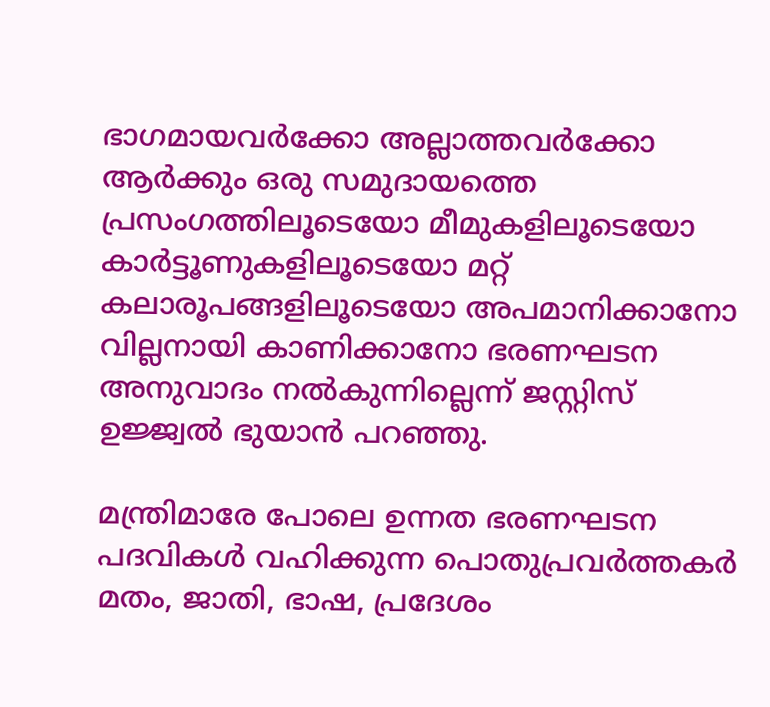ഭാഗമായവർക്കോ അല്ലാത്തവർക്കോ ആർക്കും ഒരു സമുദായത്തെ പ്രസംഗത്തിലൂടെയോ മീമുകളിലൂടെയോ കാർട്ടൂണുകളിലൂടെയോ മറ്റ് കലാരൂപങ്ങളിലൂടെയോ അപമാനിക്കാനോ വില്ലനായി കാണിക്കാനോ ഭരണഘടന അനുവാദം നൽകുന്നില്ലെന്ന് ജസ്റ്റിസ് ഉജ്ജ്വൽ ഭുയാൻ പറഞ്ഞു.

മന്ത്രിമാരേ പോലെ ഉന്നത ഭരണഘടന പദവികൾ വഹിക്കുന്ന പൊതുപ്രവർത്തകർ മതം, ജാതി, ഭാഷ, പ്രദേശം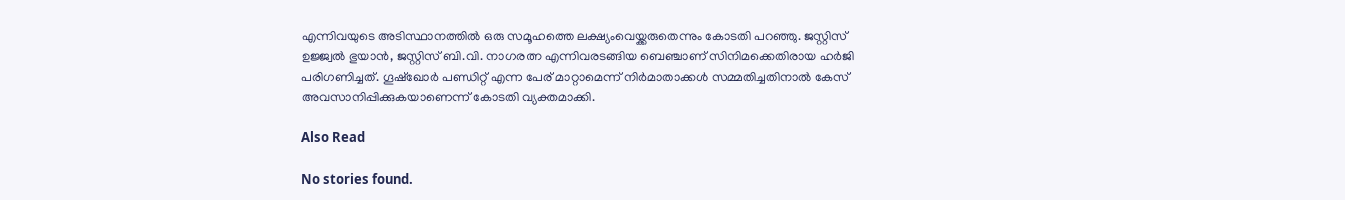എന്നിവയുടെ അടിസ്ഥാനത്തിൽ ഒരു സമൂഹത്തെ ലക്ഷ്യംവെയ്ക്കരുതെന്നും കോടതി പറഞ്ഞു. ജസ്റ്റിസ് ഉജ്ജ്വൽ ഭുയാൻ, ജസ്റ്റിസ് ബി.വി. നാഗരത്ന എന്നിവരടങ്ങിയ ബെഞ്ചാണ് സിനിമക്കെതിരായ ഹർജി പരിഗണിച്ചത്. ഗൂഷ്ഖോർ പണ്ഡിറ്റ് എന്ന പേര് മാറ്റാമെന്ന് നിർമാതാക്കൾ സമ്മതിച്ചതിനാൽ കേസ് അവസാനിപ്പിക്കുകയാണെന്ന് കോടതി വ്യക്തമാക്കി.

Also Read

No stories found.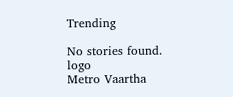Trending

No stories found.
logo
Metro Vaartha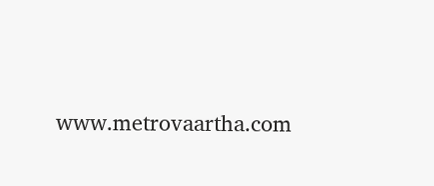www.metrovaartha.com